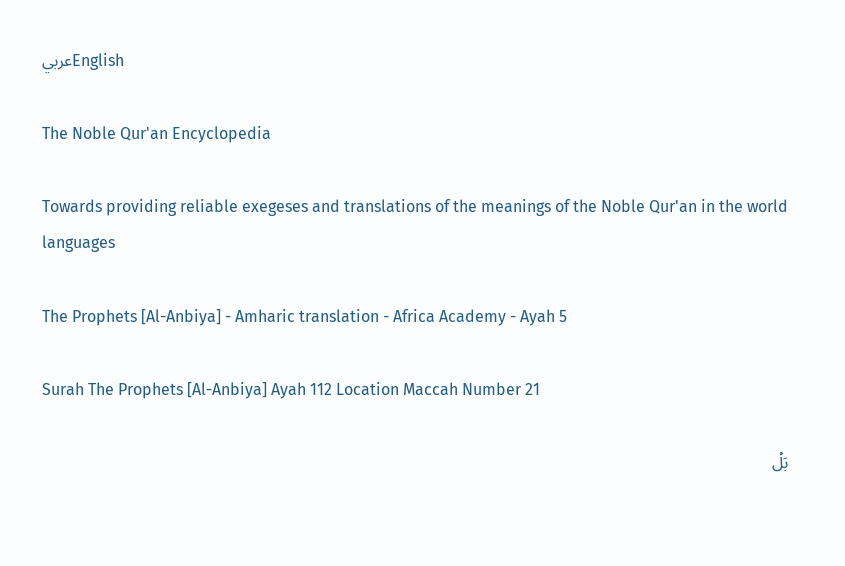عربيEnglish

The Noble Qur'an Encyclopedia

Towards providing reliable exegeses and translations of the meanings of the Noble Qur'an in the world languages

The Prophets [Al-Anbiya] - Amharic translation - Africa Academy - Ayah 5

Surah The Prophets [Al-Anbiya] Ayah 112 Location Maccah Number 21

بَلۡ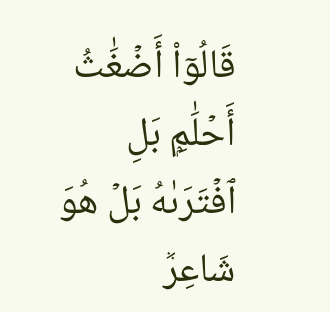قَالُوٓاْ أَضۡغَٰثُ أَحۡلَٰمِۭ بَلِ ٱفۡتَرَىٰهُ بَلۡ هُوَ شَاعِرٞ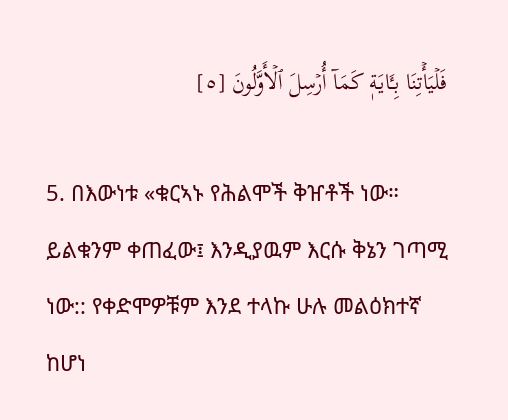فَلۡيَأۡتِنَا بِـَٔايَةٖ كَمَآ أُرۡسِلَ ٱلۡأَوَّلُونَ [٥]

5. በእውነቱ «ቁርኣኑ የሕልሞች ቅዠቶች ነው። ይልቁንም ቀጠፈው፤ እንዲያዉም እርሱ ቅኔን ገጣሚ ነው:: የቀድሞዎቹም እንደ ተላኩ ሁሉ መልዕክተኛ ከሆነ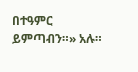በተዓምር ይምጣብን።» አሉ።